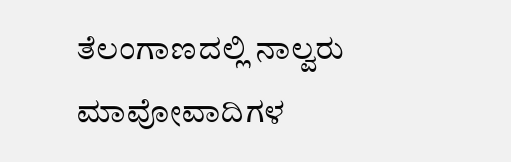ತೆಲಂಗಾಣದಲ್ಲಿ ನಾಲ್ವರು ಮಾವೋವಾದಿಗಳ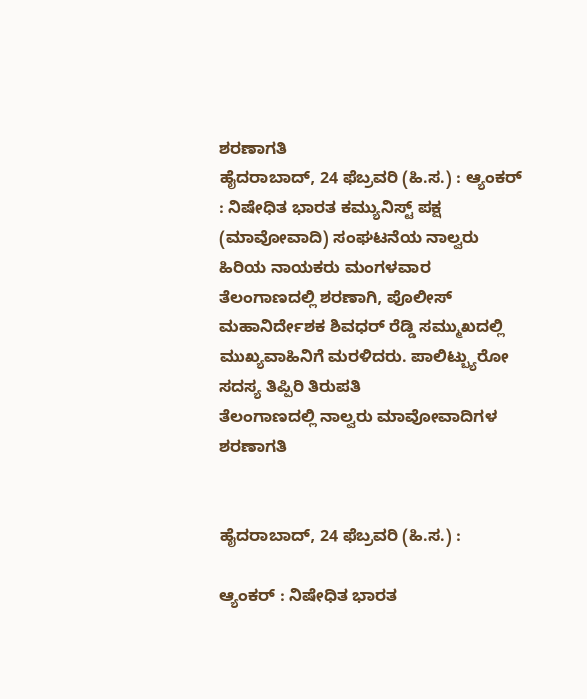ಶರಣಾಗತಿ
ಹೈದರಾಬಾದ್, 24 ಫೆಬ್ರವರಿ (ಹಿ.ಸ.) : ಆ್ಯಂಕರ್ : ನಿಷೇಧಿತ ಭಾರತ ಕಮ್ಯುನಿಸ್ಟ್ ಪಕ್ಷ (ಮಾವೋವಾದಿ) ಸಂಘಟನೆಯ ನಾಲ್ವರು ಹಿರಿಯ ನಾಯಕರು ಮಂಗಳವಾರ ತೆಲಂಗಾಣದಲ್ಲಿ ಶರಣಾಗಿ, ಪೊಲೀಸ್ ಮಹಾನಿರ್ದೇಶಕ ಶಿವಧರ್ ರೆಡ್ಡಿ ಸಮ್ಮುಖದಲ್ಲಿ ಮುಖ್ಯವಾಹಿನಿಗೆ ಮರಳಿದರು. ಪಾಲಿಟ್ಬ್ಯುರೋ ಸದಸ್ಯ ತಿಪ್ಪಿರಿ ತಿರುಪತಿ
ತೆಲಂಗಾಣದಲ್ಲಿ ನಾಲ್ವರು ಮಾವೋವಾದಿಗಳ ಶರಣಾಗತಿ


ಹೈದರಾಬಾದ್, 24 ಫೆಬ್ರವರಿ (ಹಿ.ಸ.) :

ಆ್ಯಂಕರ್ : ನಿಷೇಧಿತ ಭಾರತ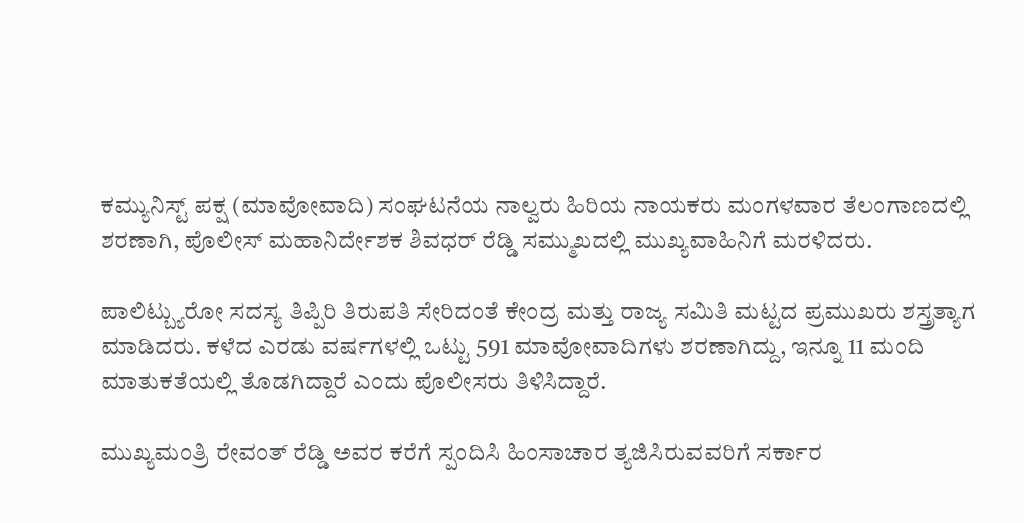ಕಮ್ಯುನಿಸ್ಟ್ ಪಕ್ಷ (ಮಾವೋವಾದಿ) ಸಂಘಟನೆಯ ನಾಲ್ವರು ಹಿರಿಯ ನಾಯಕರು ಮಂಗಳವಾರ ತೆಲಂಗಾಣದಲ್ಲಿ ಶರಣಾಗಿ, ಪೊಲೀಸ್ ಮಹಾನಿರ್ದೇಶಕ ಶಿವಧರ್ ರೆಡ್ಡಿ ಸಮ್ಮುಖದಲ್ಲಿ ಮುಖ್ಯವಾಹಿನಿಗೆ ಮರಳಿದರು.

ಪಾಲಿಟ್ಬ್ಯುರೋ ಸದಸ್ಯ ತಿಪ್ಪಿರಿ ತಿರುಪತಿ ಸೇರಿದಂತೆ ಕೇಂದ್ರ ಮತ್ತು ರಾಜ್ಯ ಸಮಿತಿ ಮಟ್ಟದ ಪ್ರಮುಖರು ಶಸ್ತ್ರತ್ಯಾಗ ಮಾಡಿದರು. ಕಳೆದ ಎರಡು ವರ್ಷಗಳಲ್ಲಿ ಒಟ್ಟು 591 ಮಾವೋವಾದಿಗಳು ಶರಣಾಗಿದ್ದು, ಇನ್ನೂ 11 ಮಂದಿ ಮಾತುಕತೆಯಲ್ಲಿ ತೊಡಗಿದ್ದಾರೆ ಎಂದು ಪೊಲೀಸರು ತಿಳಿಸಿದ್ದಾರೆ.

ಮುಖ್ಯಮಂತ್ರಿ ರೇವಂತ್ ರೆಡ್ಡಿ ಅವರ ಕರೆಗೆ ಸ್ಪಂದಿಸಿ ಹಿಂಸಾಚಾರ ತ್ಯಜಿಸಿರುವವರಿಗೆ ಸರ್ಕಾರ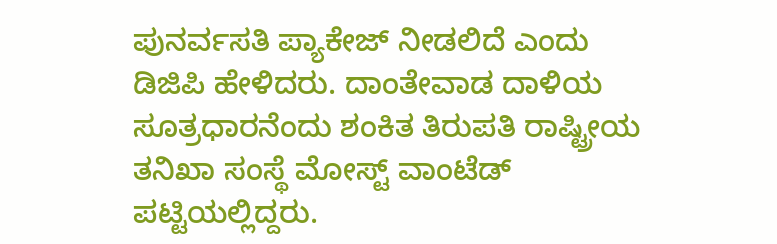ಪುನರ್ವಸತಿ ಪ್ಯಾಕೇಜ್ ನೀಡಲಿದೆ ಎಂದು ಡಿಜಿಪಿ ಹೇಳಿದರು. ದಾಂತೇವಾಡ ದಾಳಿಯ ಸೂತ್ರಧಾರನೆಂದು ಶಂಕಿತ ತಿರುಪತಿ ರಾಷ್ಟ್ರೀಯ ತನಿಖಾ ಸಂಸ್ಥೆ ಮೋಸ್ಟ್ ವಾಂಟೆಡ್ ಪಟ್ಟಿಯಲ್ಲಿದ್ದರು.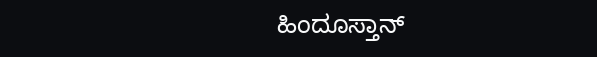ಹಿಂದೂಸ್ತಾನ್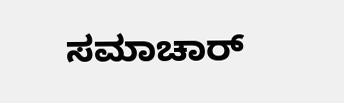ಸಮಾಚಾರ್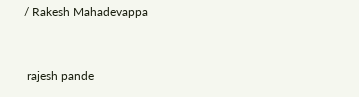/ Rakesh Mahadevappa


 rajesh pande